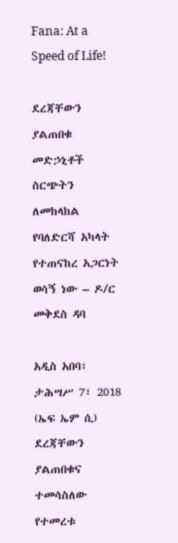Fana: At a Speed of Life!

ደረጃቸውን ያልጠበቁ መድኃኒቶች ስርጭትን ለመከላከል የባለድርሻ አካላት የተጠናከረ አጋርነት ወሳኝ ነው – ዶ/ር መቅደስ ዳባ

አዲስ አበባ፣ ታሕሣሥ 7፣ 2018 (ኤፍ ኤም ሲ) ደረጃቸውን ያልጠበቁና ተመሳስለው የተመረቱ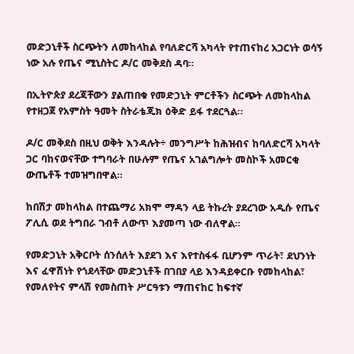መድኃኒቶች ስርጭትን ለመከላከል የባለድርሻ አካላት የተጠናከረ አጋርነት ወሳኝ ነው አሉ የጤና ሚኒስትር ዶ/ር መቅደስ ዳባ።

በኢትዮጵያ ደረጃቸውን ያልጠበቁ የመድኃኒት ምርቶችን ስርጭት ለመከላከል የተዘጋጀ የአምስት ዓመት ስትራቴጂክ ዕቅድ ይፋ ተደርጓል፡፡

ዶ/ር መቅደስ በዚህ ወቅት እንዳሉት÷ መንግሥት ከሕዝብና ከባለድርሻ አካላት ጋር ባከናወናቸው ተግባራት በሁሉም የጤና አገልግሎት መስኮች አመርቂ ውጤቶች ተመዝግበዋል።

ከበሽታ መከላከል በተጨማሪ አክሞ ማዳን ላይ ትኩረት ያደረገው አዲሱ የጤና ፖሊሲ ወደ ትግበራ ገብቶ ለውጥ እያመጣ ነው ብለዋል።

የመድኃኒት አቅርቦት ሰንሰለት እያደገ እና እየተስፋፋ ቢሆንም ጥራት፣ ደህንነት እና ፈዋሽነት የጎደላቸው መድኃኒቶች በገበያ ላይ እንዳይቀርቡ የመከላከል፣ የመለየትና ምላሽ የመስጠት ሥርዓቱን ማጠናከር ከፍተኛ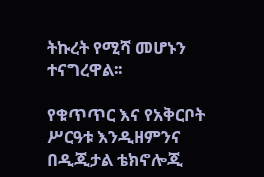ትኩረት የሚሻ መሆኑን ተናግረዋል፡፡

የቁጥጥር እና የአቅርቦት ሥርዓቱ እንዲዘምንና በዲጂታል ቴክኖሎጂ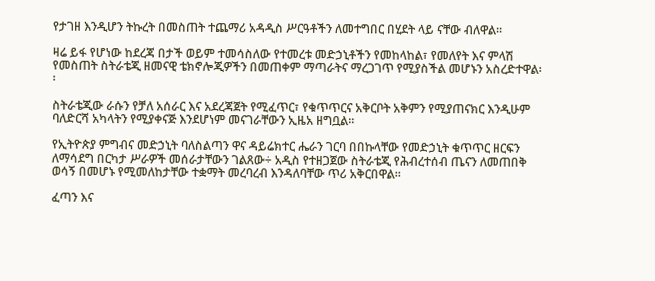የታገዘ እንዲሆን ትኩረት በመስጠት ተጨማሪ አዳዲስ ሥርዓቶችን ለመተግበር በሂደት ላይ ናቸው ብለዋል።

ዛሬ ይፋ የሆነው ከደረጃ በታች ወይም ተመሳስለው የተመረቱ መድኃኒቶችን የመከላከል፣ የመለየት እና ምላሽ የመስጠት ስትራቴጂ ዘመናዊ ቴክኖሎጂዎችን በመጠቀም ማጣራትና ማረጋገጥ የሚያስችል መሆኑን አስረድተዋል፡፡

ስትራቴጂው ራሱን የቻለ አሰራር እና አደረጃጀት የሚፈጥር፣ የቁጥጥርና አቅርቦት አቅምን የሚያጠናክር እንዲሁም ባለድርሻ አካላትን የሚያቀናጅ እንደሆነም መናገራቸውን ኢዜአ ዘግቧል፡፡

የኢትዮጵያ ምግብና መድኃኒት ባለስልጣን ዋና ዳይሬክተር ሔራን ገርባ በበኩላቸው የመድኃኒት ቁጥጥር ዘርፍን ለማሳደግ በርካታ ሥራዎች መሰራታቸውን ገልጸው÷ አዲስ የተዘጋጀው ስትራቴጂ የሕብረተሰብ ጤናን ለመጠበቅ ወሳኝ በመሆኑ የሚመለከታቸው ተቋማት መረባረብ እንዳለባቸው ጥሪ አቅርበዋል።

ፈጣን እና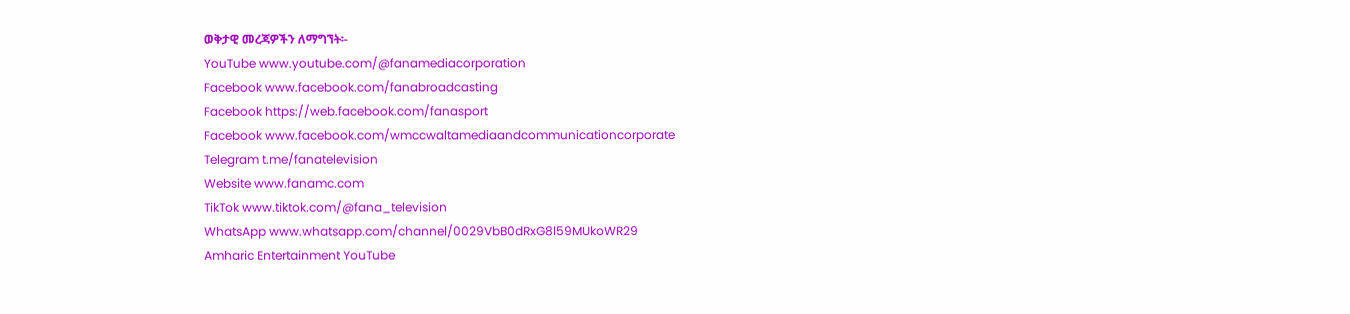ወቅታዊ መረጃዎችን ለማግኘት፡-
YouTube www.youtube.com/@fanamediacorporation
Facebook www.facebook.com/fanabroadcasting
Facebook https://web.facebook.com/fanasport
Facebook www.facebook.com/wmccwaltamediaandcommunicationcorporate
Telegram t.me/fanatelevision
Website www.fanamc.com
TikTok www.tiktok.com/@fana_television
WhatsApp www.whatsapp.com/channel/0029VbB0dRxG8l59MUkoWR29
Amharic Entertainment YouTube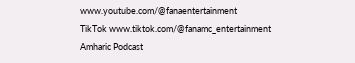www.youtube.com/@fanaentertainment
TikTok www.tiktok.com/@fanamc_entertainment
Amharic Podcast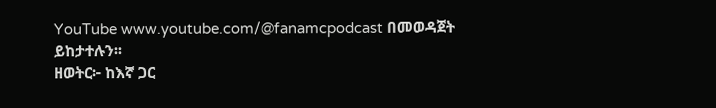YouTube www.youtube.com/@fanamcpodcast በመወዳጀት ይከታተሉን፡፡
ዘወትር፦ ከእኛ ጋር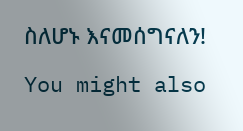ስለሆኑ እናመሰግናለን!

You might also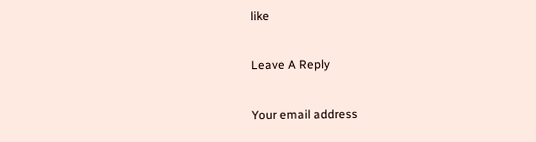like

Leave A Reply

Your email address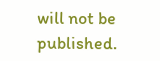will not be published.